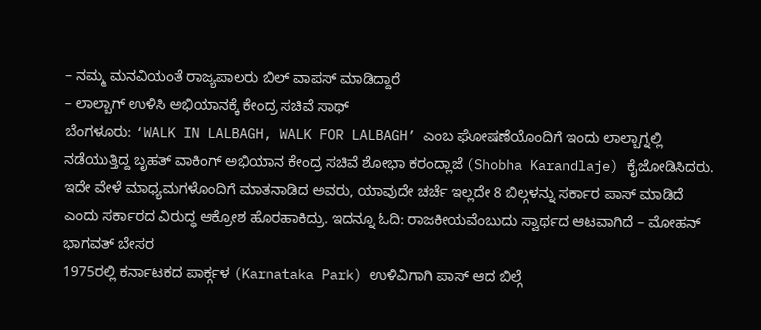– ನಮ್ಮ ಮನವಿಯಂತೆ ರಾಜ್ಯಪಾಲರು ಬಿಲ್ ವಾಪಸ್ ಮಾಡಿದ್ದಾರೆ
– ಲಾಲ್ಬಾಗ್ ಉಳಿಸಿ ಅಭಿಯಾನಕ್ಕೆ ಕೇಂದ್ರ ಸಚಿವೆ ಸಾಥ್
ಬೆಂಗಳೂರು: ‘WALK IN LALBAGH, WALK FOR LALBAGH’ ಎಂಬ ಘೋಷಣೆಯೊಂದಿಗೆ ಇಂದು ಲಾಲ್ಬಾಗ್ನಲ್ಲಿ ನಡೆಯುತ್ತಿದ್ದ ಬೃಹತ್ ವಾಕಿಂಗ್ ಅಭಿಯಾನ ಕೇಂದ್ರ ಸಚಿವೆ ಶೋಭಾ ಕರಂದ್ಲಾಜೆ (Shobha Karandlaje) ಕೈಜೋಡಿಸಿದರು.
ಇದೇ ವೇಳೆ ಮಾಧ್ಯಮಗಳೊಂದಿಗೆ ಮಾತನಾಡಿದ ಅವರು, ಯಾವುದೇ ಚರ್ಚೆ ಇಲ್ಲದೇ 8 ಬಿಲ್ಗಳನ್ನು ಸರ್ಕಾರ ಪಾಸ್ ಮಾಡಿದೆ ಎಂದು ಸರ್ಕಾರದ ವಿರುದ್ಧ ಆಕ್ರೋಶ ಹೊರಹಾಕಿದ್ರು. ಇದನ್ನೂ ಓದಿ: ರಾಜಕೀಯವೆಂಬುದು ಸ್ವಾರ್ಥದ ಆಟವಾಗಿದೆ – ಮೋಹನ್ ಭಾಗವತ್ ಬೇಸರ
1975ರಲ್ಲಿ ಕರ್ನಾಟಕದ ಪಾರ್ಕ್ಗಳ (Karnataka Park) ಉಳಿವಿಗಾಗಿ ಪಾಸ್ ಆದ ಬಿಲ್ಗೆ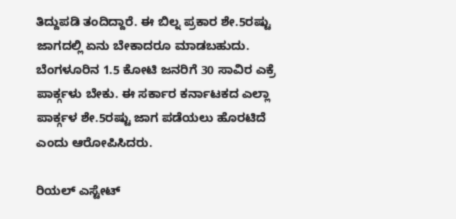ತಿದ್ದುಪಡಿ ತಂದಿದ್ದಾರೆ. ಈ ಬಿಲ್ನ ಪ್ರಕಾರ ಶೇ.5ರಷ್ಟು ಜಾಗದಲ್ಲಿ ಏನು ಬೇಕಾದರೂ ಮಾಡಬಹುದು. ಬೆಂಗಳೂರಿನ 1.5 ಕೋಟಿ ಜನರಿಗೆ 30 ಸಾವಿರ ಎಕ್ರೆ ಪಾರ್ಕ್ಗಳು ಬೇಕು. ಈ ಸರ್ಕಾರ ಕರ್ನಾಟಕದ ಎಲ್ಲಾ ಪಾರ್ಕ್ಗಳ ಶೇ.5ರಷ್ಟು ಜಾಗ ಪಡೆಯಲು ಹೊರಟಿದೆ ಎಂದು ಆರೋಪಿಸಿದರು.

ರಿಯಲ್ ಎಸ್ಟೇಟ್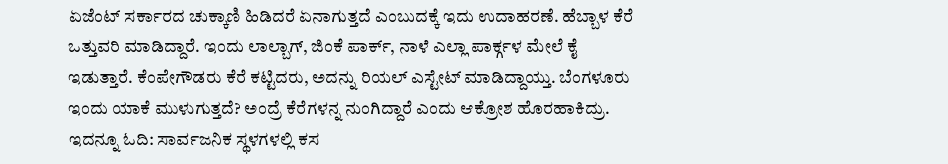ಏಜೆಂಟ್ ಸರ್ಕಾರದ ಚುಕ್ಕಾಣಿ ಹಿಡಿದರೆ ಏನಾಗುತ್ತದೆ ಎಂಬುದಕ್ಕೆ ಇದು ಉದಾಹರಣೆ. ಹೆಬ್ಬಾಳ ಕೆರೆ ಒತ್ತುವರಿ ಮಾಡಿದ್ದಾರೆ. ಇಂದು ಲಾಲ್ಬಾಗ್, ಜಿಂಕೆ ಪಾರ್ಕ್, ನಾಳೆ ಎಲ್ಲಾ ಪಾರ್ಕ್ಗಳ ಮೇಲೆ ಕೈ ಇಡುತ್ತಾರೆ. ಕೆಂಪೇಗೌಡರು ಕೆರೆ ಕಟ್ಟಿದರು, ಅದನ್ನು ರಿಯಲ್ ಎಸ್ಟೇಟ್ ಮಾಡಿದ್ದಾಯ್ತು. ಬೆಂಗಳೂರು ಇಂದು ಯಾಕೆ ಮುಳುಗುತ್ತದೆ? ಅಂದ್ರೆ ಕೆರೆಗಳನ್ನ ನುಂಗಿದ್ದಾರೆ ಎಂದು ಆಕ್ರೋಶ ಹೊರಹಾಕಿದ್ರು. ಇದನ್ನೂ ಓದಿ: ಸಾರ್ವಜನಿಕ ಸ್ಥಳಗಳಲ್ಲಿ ಕಸ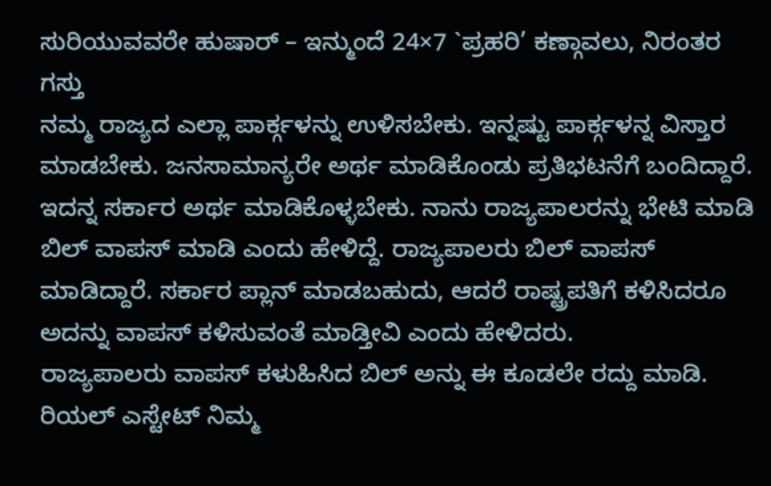ಸುರಿಯುವವರೇ ಹುಷಾರ್ – ಇನ್ಮುಂದೆ 24×7 `ಪ್ರಹರಿ’ ಕಣ್ಗಾವಲು, ನಿರಂತರ ಗಸ್ತು
ನಮ್ಮ ರಾಜ್ಯದ ಎಲ್ಲಾ ಪಾರ್ಕ್ಗಳನ್ನು ಉಳಿಸಬೇಕು. ಇನ್ನಷ್ಟು ಪಾರ್ಕ್ಗಳನ್ನ ವಿಸ್ತಾರ ಮಾಡಬೇಕು. ಜನಸಾಮಾನ್ಯರೇ ಅರ್ಥ ಮಾಡಿಕೊಂಡು ಪ್ರತಿಭಟನೆಗೆ ಬಂದಿದ್ದಾರೆ. ಇದನ್ನ ಸರ್ಕಾರ ಅರ್ಥ ಮಾಡಿಕೊಳ್ಳಬೇಕು. ನಾನು ರಾಜ್ಯಪಾಲರನ್ನು ಭೇಟಿ ಮಾಡಿ ಬಿಲ್ ವಾಪಸ್ ಮಾಡಿ ಎಂದು ಹೇಳಿದ್ದೆ. ರಾಜ್ಯಪಾಲರು ಬಿಲ್ ವಾಪಸ್ ಮಾಡಿದ್ದಾರೆ. ಸರ್ಕಾರ ಪ್ಲಾನ್ ಮಾಡಬಹುದು, ಆದರೆ ರಾಷ್ಟ್ರಪತಿಗೆ ಕಳಿಸಿದರೂ ಅದನ್ನು ವಾಪಸ್ ಕಳಿಸುವಂತೆ ಮಾಡ್ತೀವಿ ಎಂದು ಹೇಳಿದರು.
ರಾಜ್ಯಪಾಲರು ವಾಪಸ್ ಕಳುಹಿಸಿದ ಬಿಲ್ ಅನ್ನು ಈ ಕೂಡಲೇ ರದ್ದು ಮಾಡಿ. ರಿಯಲ್ ಎಸ್ಟೇಟ್ ನಿಮ್ಮ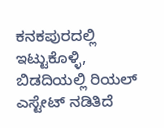ಕನಕಪುರದಲ್ಲಿ ಇಟ್ಟುಕೊಳ್ಳಿ, ಬಿಡದಿಯಲ್ಲಿ ರಿಯಲ್ ಎಸ್ಟೇಟ್ ನಡಿತಿದೆ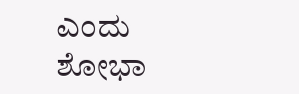ಎಂದು ಶೋಭಾ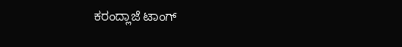ಕರಂದ್ಲಾಜೆ ಟಾಂಗ್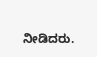ನೀಡಿದರು.